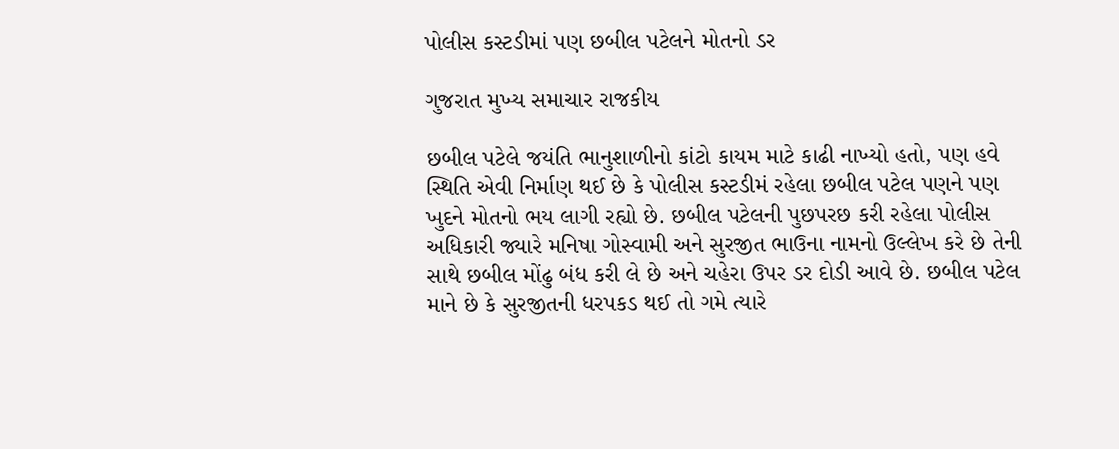પોલીસ કસ્ટડીમાં પણ છબીલ પટેલને મોતનો ડર

ગુજરાત મુખ્ય સમાચાર રાજકીય

છબીલ પટેલે જયંતિ ભાનુશાળીનો કાંટો કાયમ માટે કાઢી નાખ્યો હતો, પણ હવે સ્થિતિ એવી નિર્માણ થઈ છે કે પોલીસ કસ્ટડીમં રહેલા છબીલ પટેલ પણને પણ ખુદને મોતનો ભય લાગી રહ્યો છે. છબીલ પટેલની પુછપરછ કરી રહેલા પોલીસ અધિકારી જ્યારે મનિષા ગોસ્વામી અને સુરજીત ભાઉના નામનો ઉલ્લેખ કરે છે તેની સાથે છબીલ મોંઢુ બંધ કરી લે છે અને ચહેરા ઉપર ડર દોડી આવે છે. છબીલ પટેલ માને છે કે સુરજીતની ધરપકડ થઈ તો ગમે ત્યારે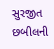સુરજીત છબીલની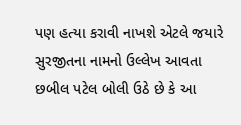પણ હત્યા કરાવી નાખશે એટલે જયારે સુરજીતના નામનો ઉલ્લેખ આવતા છબીલ પટેલ બોલી ઉઠે છે કે આ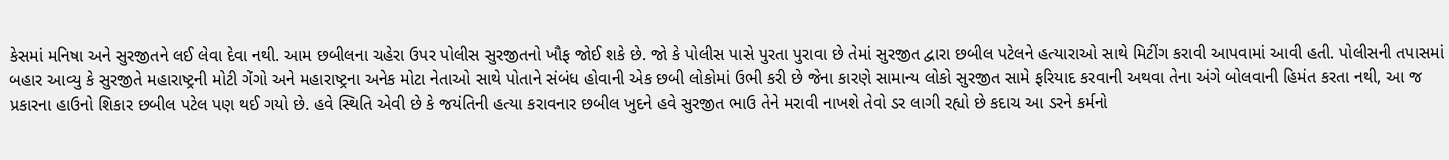કેસમાં મનિષા અને સુરજીતને લઈ લેવા દેવા નથી. આમ છબીલના ચહેરા ઉપર પોલીસ સુરજીતનો ખૌફ જોઈ શકે છે. જો કે પોલીસ પાસે પુરતા પુરાવા છે તેમાં સુરજીત દ્વારા છબીલ પટેલને હત્યારાઓ સાથે મિટીંગ કરાવી આપવામાં આવી હતી. પોલીસની તપાસમાં બહાર આવ્યુ કે સુરજીતે મહારાષ્ટ્રની મોટી ગેંગો અને મહારાષ્ટ્રના અનેક મોટા નેતાઓ સાથે પોતાને સંબંધ હોવાની એક છબી લોકોમાં ઉભી કરી છે જેના કારણે સામાન્ય લોકો સુરજીત સામે ફરિયાદ કરવાની અથવા તેના અંગે બોલવાની હિમંત કરતા નથી, આ જ પ્રકારના હાઉનો શિકાર છબીલ પટેલ પણ થઈ ગયો છે. હવે સ્થિતિ એવી છે કે જયંતિની હત્યા કરાવનાર છબીલ ખુદને હવે સુરજીત ભાઉ તેને મરાવી નાખશે તેવો ડર લાગી રહ્યો છે કદાચ આ ડરને કર્મનો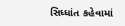સિધ્ધાંત કહેવામાં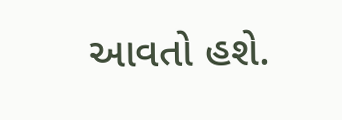આવતો હશે.